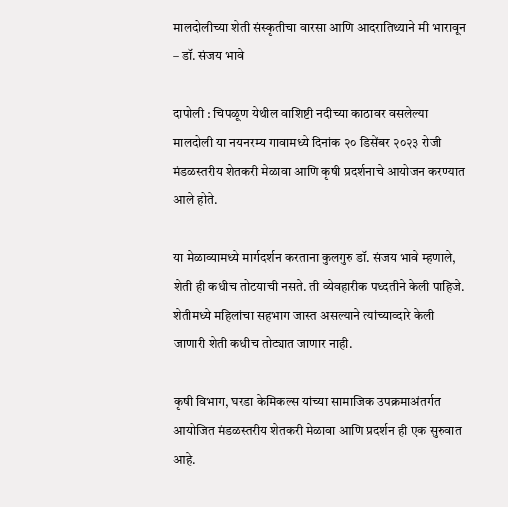मालदोलीच्या शेती संस्कृतीचा वारसा आणि आदरातिथ्याने मी भारावून – डॉ. संजय भावे

दापोली : चिपळूण येथील वाशिष्टी नदीच्या काठावर वसलेल्या मालदोली या नयनरम्य गावामध्ये दिनांक २० डिसेंबर २०२३ रोजी मंडळस्तरीय शेतकरी मेळावा आणि कृषी प्रदर्शनाचे आयोजन करण्यात आले होते.

या मेळाव्यामध्ये मार्गदर्शन करताना कुलगुरु डॉ. संजय भावे म्हणाले, शेती ही कधीच तोटयाची नसते. ती व्येवहारीक पध्दतीने केली पाहिजे. शेतीमध्ये महिलांचा सहभाग जास्त असल्याने त्यांच्याव्दारे केली जाणारी शेती कधीच तोट्यात जाणार नाही.

कृषी विभाग, घरडा केमिकल्स यांच्या सामाजिक उपक्रमाअंतर्गत आयोजित मंडळस्तरीय शेतकरी मेळावा आणि प्रदर्शन ही एक सुरुवात आहे.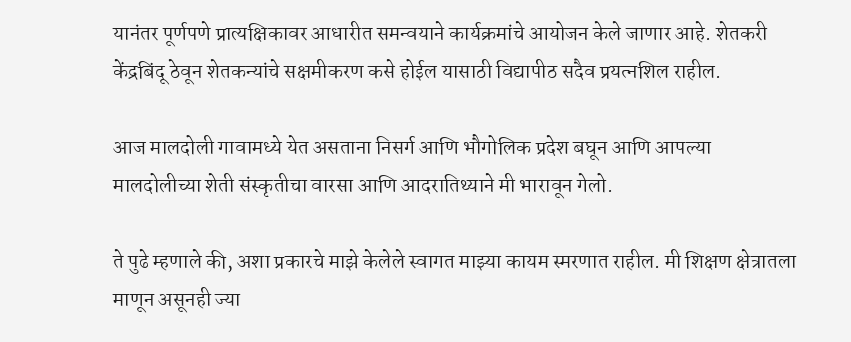यानंतर पूर्णपणे प्रात्यक्षिकावर आधारीत समन्वयाने कार्यक्रमांचे आयोजन केले जाणार आहे. शेतकरी केंद्रबिंदू ठेवून शेतकन्यांचे सक्षमीकरण कसे होईल यासाठी विद्यापीठ सदैव प्रयत्नशिल राहील.

आज मालदोली गावामध्ये येत असताना निसर्ग आणि भौगोलिक प्रदेश बघून आणि आपल्या मालदोलीच्या शेती संस्कृतीचा वारसा आणि आदरातिथ्याने मी भारावून गेलो.

ते पुढे म्हणाले की, अशा प्रकारचे माझे केलेले स्वागत माझ्या कायम स्मरणात राहील. मी शिक्षण क्षेत्रातला माणून असूनही ज्या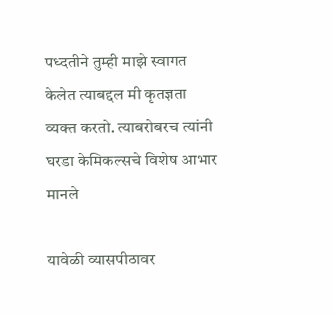पध्दतीने तुम्ही माझे स्वागत केलेत त्याबद्दल मी कृतज्ञता व्यक्त करतो. त्याबरोबरच त्यांनी घरडा केमिकल्सचे विशेष आभार मानले

यावेळी व्यासपीठावर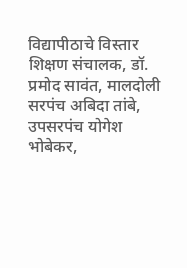विद्यापीठाचे विस्तार शिक्षण संचालक, डॉ. प्रमोद सावंत, मालदोली सरपंच अबिदा तांबे, उपसरपंच योगेश भोबेकर,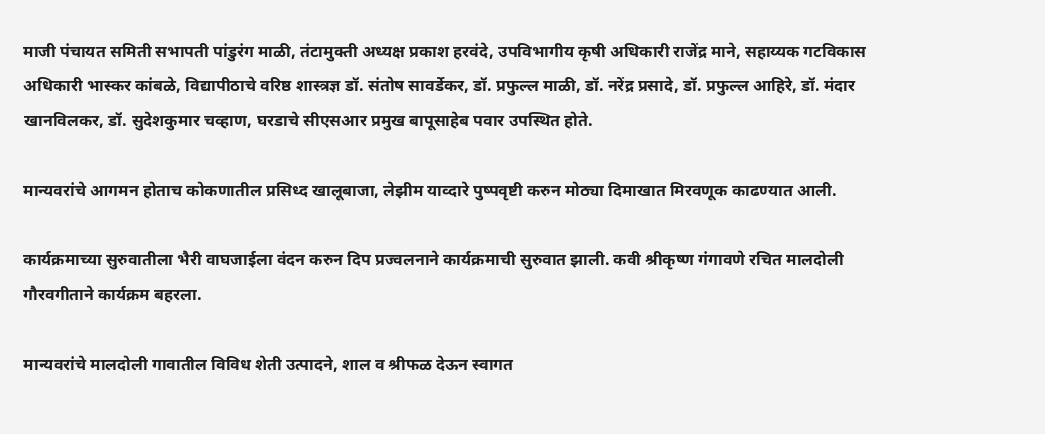माजी पंचायत समिती सभापती पांडुरंग माळी, तंटामुक्ती अध्यक्ष प्रकाश हरवंदे, उपविभागीय कृषी अधिकारी राजेंद्र माने, सहाय्यक गटविकास अधिकारी भास्कर कांबळे, विद्यापीठाचे वरिष्ठ शास्त्रज्ञ डॉ. संतोष सावर्डेकर, डॉ. प्रफुल्ल माळी, डॉ. नरेंद्र प्रसादे, डॉ. प्रफुल्ल आहिरे, डॉ. मंदार खानविलकर, डॉ. सुदेशकुमार चव्हाण, घरडाचे सीएसआर प्रमुख बापूसाहेब पवार उपस्थित होते.

मान्यवरांचे आगमन होताच कोकणातील प्रसिध्द खालूबाजा, लेझीम याव्दारे पुष्पवृष्टी करुन मोठ्या दिमाखात मिरवणूक काढण्यात आली.

कार्यक्रमाच्या सुरुवातीला भैरी वाघजाईला वंदन करुन दिप प्रज्वलनाने कार्यक्रमाची सुरुवात झाली. कवी श्रीकृष्ण गंगावणे रचित मालदोली गौरवगीताने कार्यक्रम बहरला.

मान्यवरांचे मालदोली गावातील विविध शेती उत्पादने, शाल व श्रीफळ देऊन स्वागत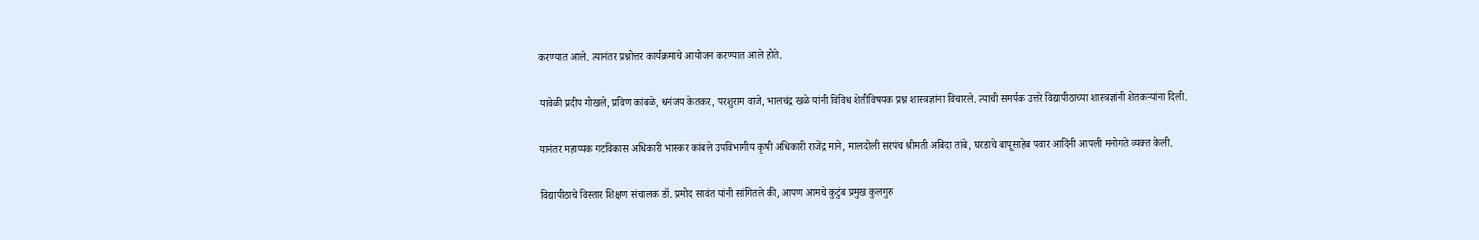करण्यात आले. त्यानंतर प्रश्नोत्तर कार्यक्रमाचे आयोजन करण्यात आले होते.

यावेळी प्रदीप गोखले, प्रविण कांबळे, धनंजय केतकर, परशुराम वाजे, भालचंद्र खळे यांनी विविध शेतीविषयक प्रश्न शास्त्रज्ञांना विचारले. त्याची समर्पक उत्तरे विद्यापीठाच्या शास्त्रज्ञांनी शेतकऱ्यांना दिली.

यानंतर महाय्यक गटविकास अधिकारी भास्कर कांबले उपविभागीय कृषी अधिकारी राजेंद्र माने, मालदोली सरपंच श्रीमती अबिदा तांबे, घरडाचे बापूसाहेब पवार आदिंनी आपली मनोगते व्यक्त केली.

विद्यापीठाचे विस्तार शिक्षण संचालक डॉ. प्रमोद सावंत यांनी सांगितले की, आपण आमचे कुटुंब प्रमुख कुलगुरु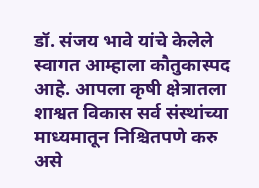डॉ. संजय भावे यांचे केलेले स्वागत आम्हाला कौतुकास्पद आहे. आपला कृषी क्षेत्रातला शाश्वत विकास सर्व संस्थांच्या माध्यमातून निश्चितपणे करु असे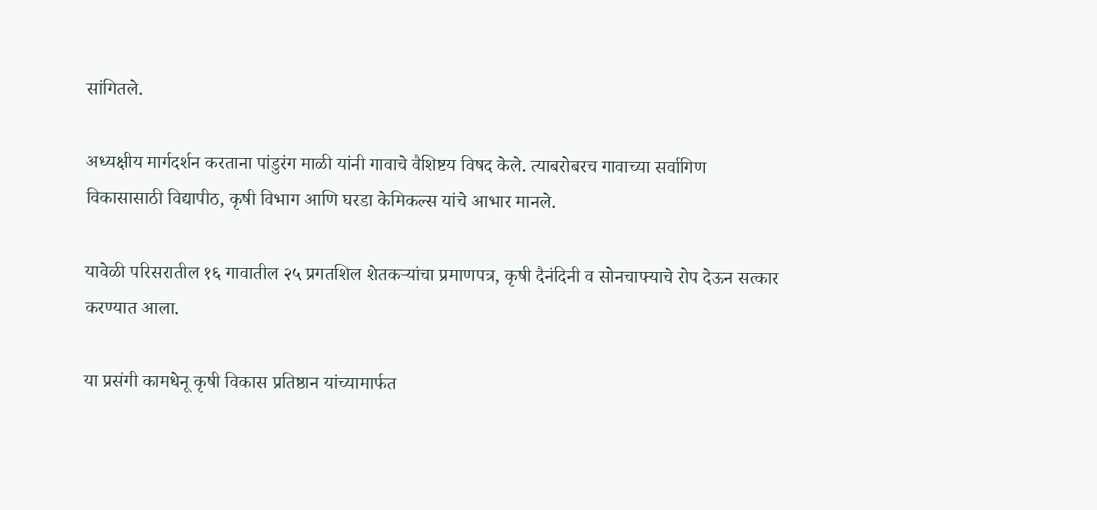सांगितले.

अध्यक्षीय मार्गदर्शन करताना पांडुरंग माळी यांनी गावाचे वैशिष्टय विषद केले. त्याबरोबरच गावाच्या सर्वागिण विकासासाठी विद्यापीठ, कृषी विभाग आणि घरडा केमिकल्स यांचे आभार मानले.

यावेळी परिसरातील १६ गावातील २५ प्रगतशिल शेतकऱ्यांचा प्रमाणपत्र, कृषी दैनंदिनी व सोनचाफ्याचे रोप देऊन सत्कार करण्यात आला.

या प्रसंगी कामधेनू कृषी विकास प्रतिष्ठान यांच्यामार्फत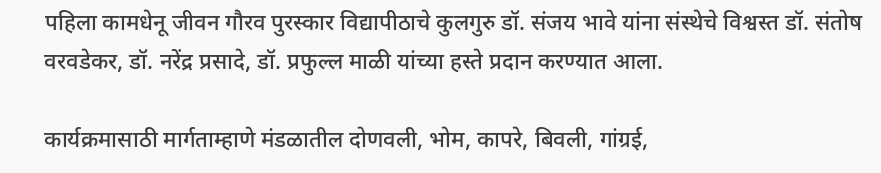पहिला कामधेनू जीवन गौरव पुरस्कार विद्यापीठाचे कुलगुरु डॉ. संजय भावे यांना संस्थेचे विश्वस्त डॉ. संतोष वरवडेकर, डॉ. नरेंद्र प्रसादे, डॉ. प्रफुल्ल माळी यांच्या हस्ते प्रदान करण्यात आला.

कार्यक्रमासाठी मार्गताम्हाणे मंडळातील दोणवली, भोम, कापरे, बिवली, गांग्रई,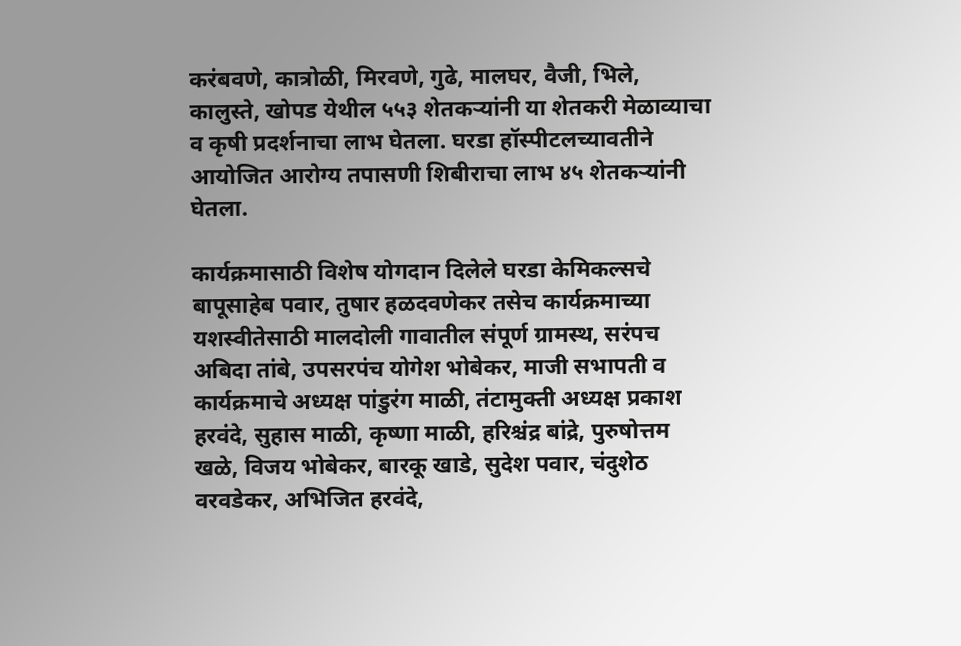करंबवणे, कात्रोळी, मिरवणे, गुढे, मालघर, वैजी, भिले, कालुस्ते, खोपड येथील ५५३ शेतकऱ्यांनी या शेतकरी मेळाव्याचा व कृषी प्रदर्शनाचा लाभ घेतला. घरडा हॉस्पीटलच्यावतीने आयोजित आरोग्य तपासणी शिबीराचा लाभ ४५ शेतकऱ्यांनी घेतला.

कार्यक्रमासाठी विशेष योगदान दिलेले घरडा केमिकल्सचे बापूसाहेब पवार, तुषार हळदवणेकर तसेच कार्यक्रमाच्या यशस्वीतेसाठी मालदोली गावातील संपूर्ण ग्रामस्थ, सरंपच अबिदा तांबे, उपसरपंच योगेश भोबेकर, माजी सभापती व कार्यक्रमाचे अध्यक्ष पांडुरंग माळी, तंटामुक्ती अध्यक्ष प्रकाश हरवंदे, सुहास माळी, कृष्णा माळी, हरिश्चंद्र बांद्रे, पुरुषोत्तम खळे, विजय भोबेकर, बारकू खाडे, सुदेश पवार, चंदुशेठ वरवडेकर, अभिजित हरवंदे,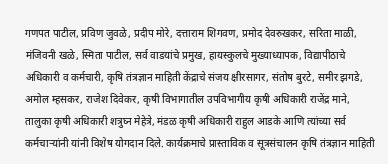गणपत पाटील, प्रविण जुवळे, प्रदीप मोरे, दत्ताराम शिगवण, प्रमोद देवरुखकर, सरिता माळी, मंजिवनी खळे, स्मिता पाटील, सर्व वाडयांचे प्रमुख, हायस्कुलचे मुख्याध्यापक, विद्यापीठाचे अधिकारी व कर्मचारी, कृषि तंत्रज्ञान माहिती केंद्राचे संजय क्षीरसागर, संतोष बुरटे, समीर झगडे, अमोल म्हसकर, राजेश दिवेकर, कृषी विभागातील उपविभागीय कृषी अधिकारी राजेंद्र माने, तालुका कृषी अधिकारी शत्रुघ्न मेहेत्रे, मंडळ कृषी अधिकारी राहुल आडके आणि त्यांच्या सर्व कर्मचाऱ्यांनी यांनी विशेष योगदान दिले. कार्यक्रमाचे प्रास्ताविक व सूत्रसंचालन कृषि तंत्रज्ञान माहिती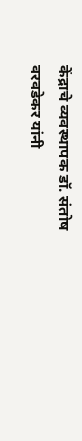केंद्राचे व्यवस्थापक डॉ. संतोष वरवडेकर यांनी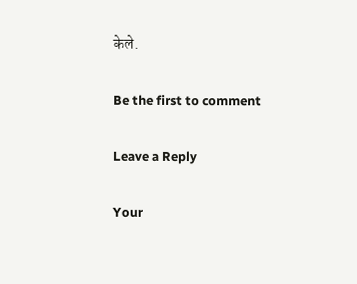केले.

Be the first to comment

Leave a Reply

Your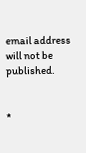email address will not be published.


*